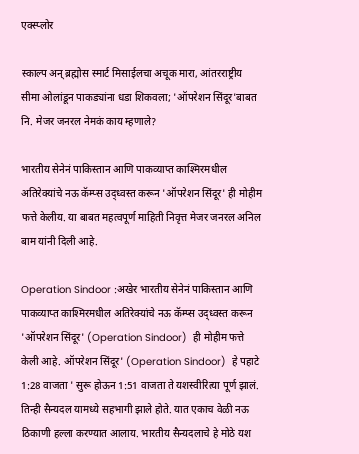एक्स्प्लोर

स्काल्प अन् ब्रह्मोस स्मार्ट मिसाईलचा अचूक मारा, आंतरराष्ट्रीय सीमा ओलांडून पाकड्यांना धडा शिकवला; 'ऑपरेशन सिंदूर'बाबत नि. मेजर जनरल नेमकं काय म्हणाले?

भारतीय सेनेनं पाकिस्तान आणि पाकव्याप्त काश्मिरमधील अतिरेक्यांचे नऊ कॅम्प्स उद्ध्वस्त करून 'ऑपरेशन सिंदूर' ही मोहीम फत्ते केलीय. या बाबत महत्वपूर्ण माहिती निवृत्त मेजर जनरल अनिल बाम यांनी दिली आहे.

Operation Sindoor :अखेर भारतीय सेनेनं पाकिस्तान आणि पाकव्याप्त काश्मिरमधील अतिरेक्यांचे नऊ कॅम्प्स उद्ध्वस्त करून 'ऑपरेशन सिंदूर' (Operation Sindoor)  ही मोहीम फत्ते केली आहे. ऑपरेशन सिंदूर' (Operation Sindoor)  हे पहाटे 1:28 वाजता ' सुरू होऊन 1:51 वाजता ते यशस्वीरित्या पूर्ण झालं. तिन्ही सैन्यदल यामध्ये सहभागी झाले होते. यात एकाच वेळी नऊ ठिकाणी हल्ला करण्यात आलाय. भारतीय सैन्यदलाचे हे मोठे यश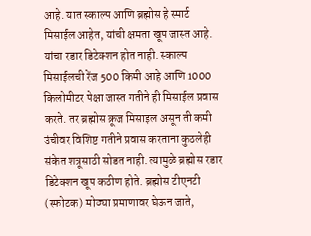आहे. यात स्काल्प आणि ब्रह्मोस हे स्मार्ट मिसाईल आहेत, यांची क्षमता खूप जास्त आहे. यांचा रडार डिटेक्शन होत नाही. स्काल्प मिसाईलची रेंज 500 किमी आहे आणि 1000 किलोमीटर पेक्षा जास्त गतीने ही मिसाईल प्रवास करते. तर ब्रह्मोस क्रूज मिसाइल असून ती कमी उंचीवर विशिष्ट गतीने प्रवास करताना कुठलेही संकेत शत्रूसाठी सोडत नाही. त्यामुळे ब्रह्मोस रडार डिटेक्शन खूप कठीण होते. ब्रह्मोस टीएनटी (स्फोटक) मोठ्या प्रमाणावर घेऊन जाते,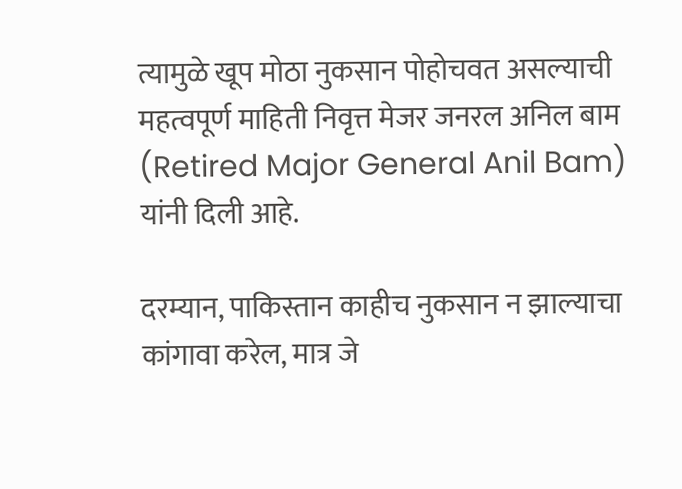त्यामुळे खूप मोठा नुकसान पोहोचवत असल्याची महत्वपूर्ण माहिती निवृत्त मेजर जनरल अनिल बाम (Retired Major General Anil Bam) यांनी दिली आहे.

दरम्यान, पाकिस्तान काहीच नुकसान न झाल्याचा कांगावा करेल, मात्र जे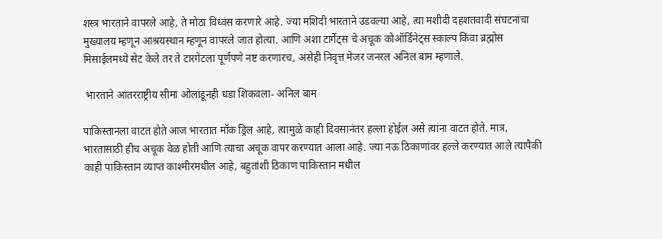शस्त्र भारताने वापरले आहे, ते मोठा विध्वंस करणारे आहे. ज्या मशिदी भारताने उडवल्या आहे, त्या मशीदी दहशतवादी संघटनांचा मुख्यालय म्हणून आश्रयस्थान म्हणून वापरले जात होत्या. आणि अशा टार्गेट्स चे अचूक कोऑर्डिनेट्स स्काल्प किंवा ब्रह्मोस मिसाईलमध्ये सेट केले तर ते टारगेटला पूर्णपणे नष्ट करणारच, असेही निवृत्त मेजर जनरल अनिल बाम म्हणाले.

 भारताने आंतरराष्ट्रीय सीमा ओलांडूनही धडा शिकवला- अनिल बाम

पाकिस्तानला वाटत होते आज भारतात मॉक ड्रिल आहे, त्यामुळे काही दिवसानंतर हल्ला होईल असे त्यांना वाटत होते. मात्र, भारतासाठी हीच अचूक वेळ होती आणि त्याचा अचूक वापर करण्यात आला आहे. ज्या नऊ ठिकाणांवर हल्ले करण्यात आले त्यापैकी काही पाकिस्तान व्याप्त काश्मीरमधील आहे, बहुतांशी ठिकाण पाकिस्तान मधील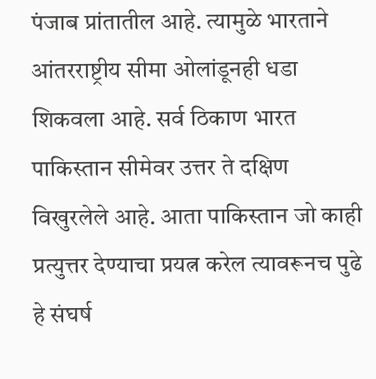पंजाब प्रांतातील आहे. त्यामुळे भारताने आंतरराष्ट्रीय सीमा ओलांडूनही धडा शिकवला आहे. सर्व ठिकाण भारत पाकिस्तान सीमेवर उत्तर ते दक्षिण विखुरलेले आहे. आता पाकिस्तान जो काही प्रत्युत्तर देण्याचा प्रयत्न करेल त्यावरूनच पुढे हे संघर्ष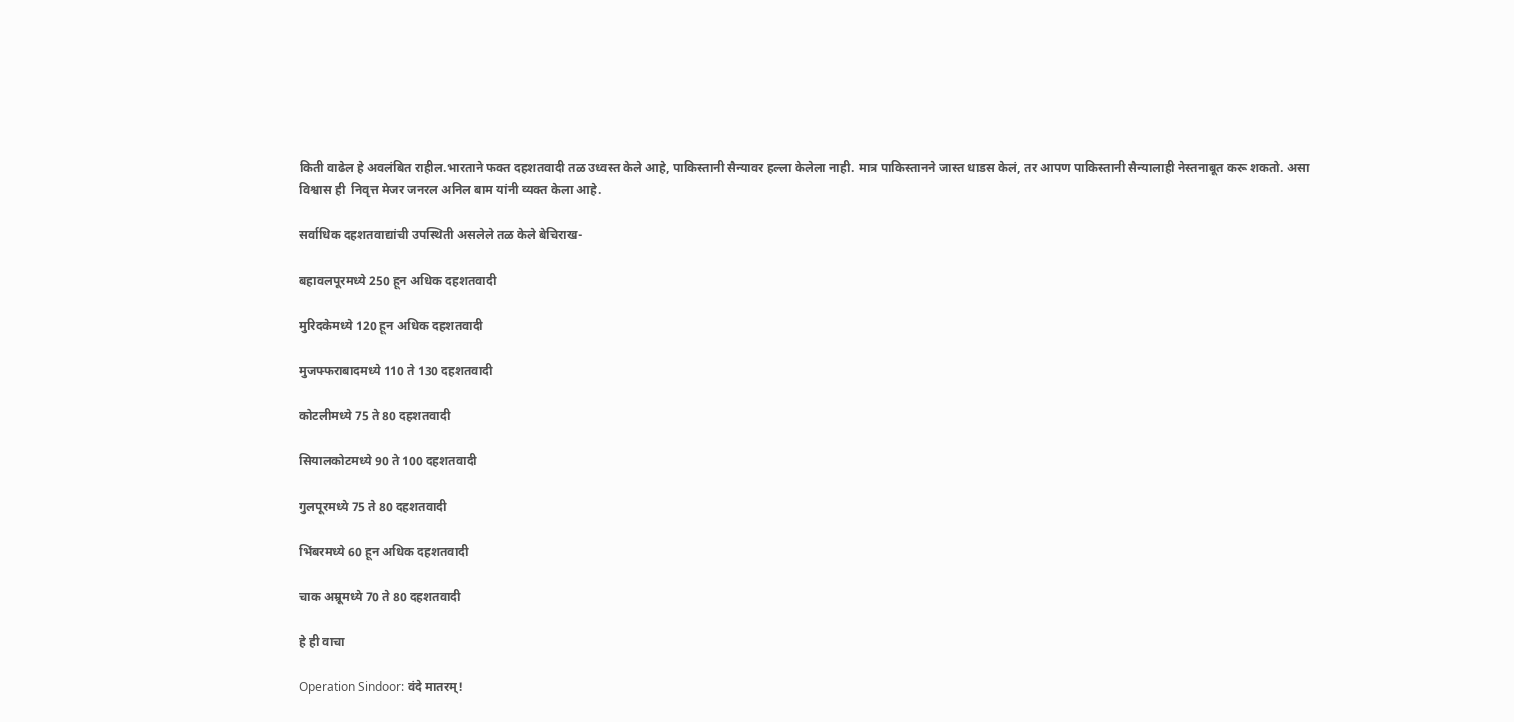किती वाढेल हे अवलंबित राहील.भारताने फक्त दहशतवादी तळ उध्वस्त केले आहे, पाकिस्तानी सैन्यावर हल्ला केलेला नाही. मात्र पाकिस्तानने जास्त धाडस केलं, तर आपण पाकिस्तानी सैन्यालाही नेस्तनाबूत करू शकतो. असा विश्वास ही  निवृत्त मेजर जनरल अनिल बाम यांनी व्यक्त केला आहे.

सर्वाधिक दहशतवाद्यांची उपस्थिती असलेले तळ केले बेचिराख-

बहावलपूरमध्ये 250 हून अधिक दहशतवादी

मुरिदकेमध्ये 120 हून अधिक दहशतवादी

मुजफ्फराबादमध्ये 110 ते 130 दहशतवादी

कोटलीमध्ये 75 ते 80 दहशतवादी

सियालकोटमध्ये 90 ते 100 दहशतवादी

गुलपूरमध्ये 75 ते 80 दहशतवादी

भिंबरमध्ये 60 हून अधिक दहशतवादी

चाक अम्रूमध्ये 70 ते 80 दहशतवादी

हे ही वाचा

Operation Sindoor: वंदे मातरम्!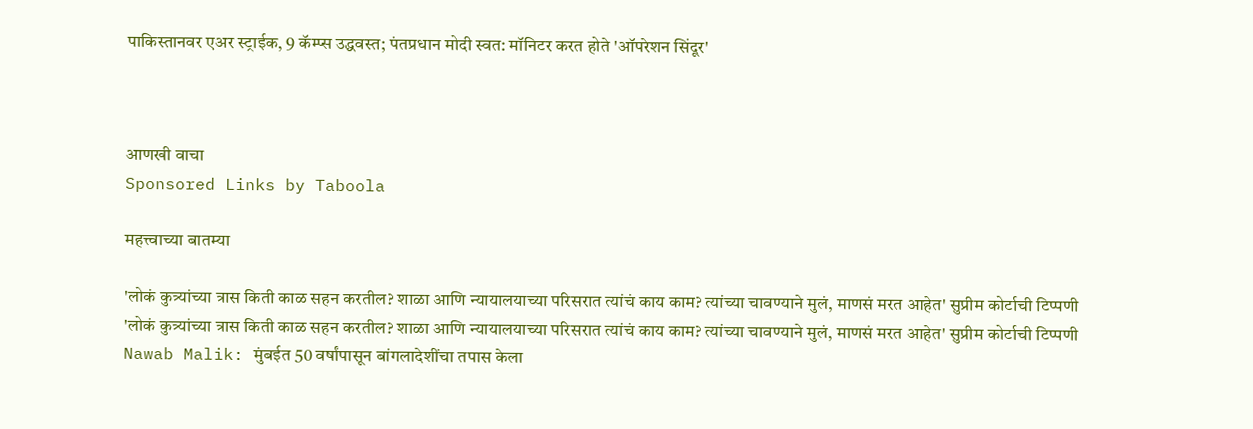पाकिस्तानवर एअर स्ट्राईक, 9 कॅम्प्स उद्धवस्त; पंतप्रधान मोदी स्वत: मॉनिटर करत होते 'ऑपरेशन सिंदूर'



आणखी वाचा
Sponsored Links by Taboola

महत्त्वाच्या बातम्या

'लोकं कुत्र्यांच्या त्रास किती काळ सहन करतील? शाळा आणि न्यायालयाच्या परिसरात त्यांचं काय काम? त्यांच्या चावण्याने मुलं, माणसं मरत आहेत' सुप्रीम कोर्टाची टिप्पणी
'लोकं कुत्र्यांच्या त्रास किती काळ सहन करतील? शाळा आणि न्यायालयाच्या परिसरात त्यांचं काय काम? त्यांच्या चावण्याने मुलं, माणसं मरत आहेत' सुप्रीम कोर्टाची टिप्पणी
Nawab Malik: मुंबईत 50 वर्षांपासून बांगलादेशींचा तपास केला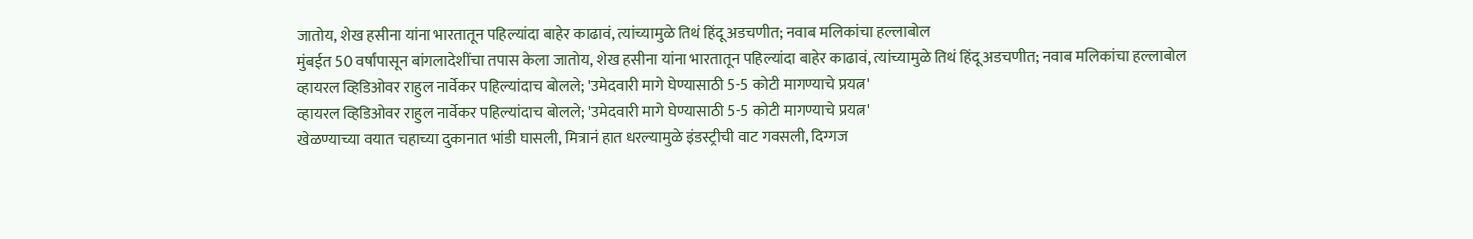जातोय, शेख हसीना यांना भारतातून पहिल्यांदा बाहेर काढावं, त्यांच्यामुळे तिथं हिंदू अडचणीत; नवाब मलिकांचा हल्लाबोल
मुंबईत 50 वर्षांपासून बांगलादेशींचा तपास केला जातोय, शेख हसीना यांना भारतातून पहिल्यांदा बाहेर काढावं, त्यांच्यामुळे तिथं हिंदू अडचणीत; नवाब मलिकांचा हल्लाबोल
व्हायरल व्हिडिओवर राहुल नार्वेकर पहिल्यांदाच बोलले; 'उमेदवारी मागे घेण्यासाठी 5-5 कोटी मागण्याचे प्रयत्न'
व्हायरल व्हिडिओवर राहुल नार्वेकर पहिल्यांदाच बोलले; 'उमेदवारी मागे घेण्यासाठी 5-5 कोटी मागण्याचे प्रयत्न'
खेळण्याच्या वयात चहाच्या दुकानात भांडी घासली, मित्रानं हात धरल्यामुळे इंडस्ट्रीची वाट गवसली, दिग्गज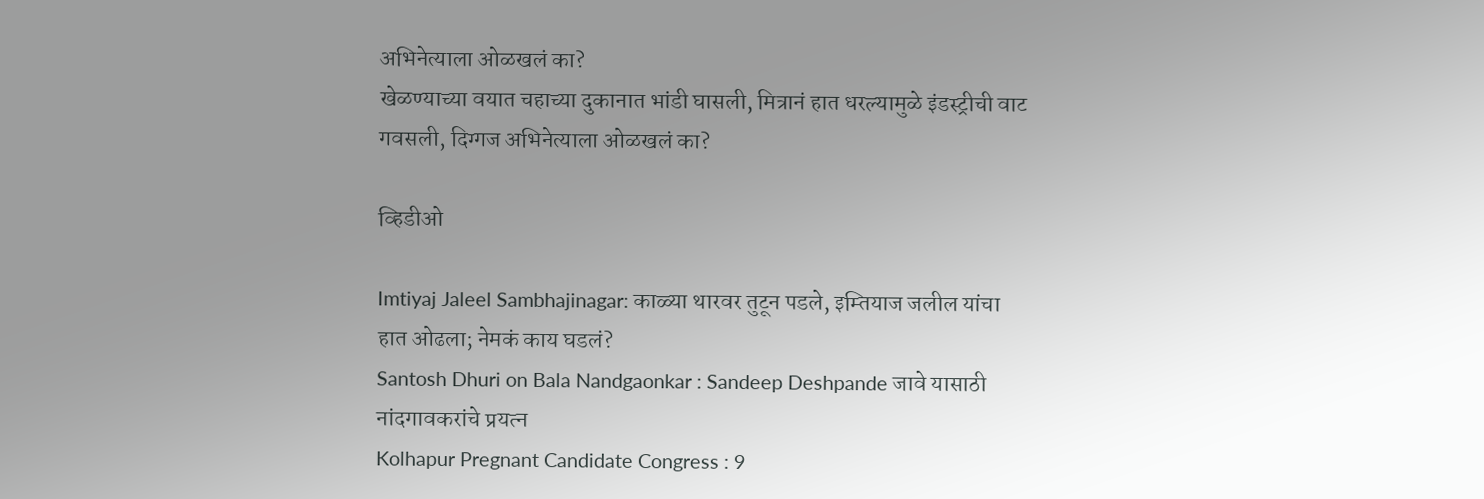अभिनेत्याला ओळखलं का?
खेळण्याच्या वयात चहाच्या दुकानात भांडी घासली, मित्रानं हात धरल्यामुळे इंडस्ट्रीची वाट गवसली, दिग्गज अभिनेत्याला ओळखलं का?

व्हिडीओ

Imtiyaj Jaleel Sambhajinagar: काळ्या थारवर तुटून पडले, इम्तियाज जलील यांचा हात ओढला; नेमकं काय घडलं?
Santosh Dhuri on Bala Nandgaonkar : Sandeep Deshpande जावे यासाठी नांदगावकरांचे प्रयत्न
Kolhapur Pregnant Candidate Congress : 9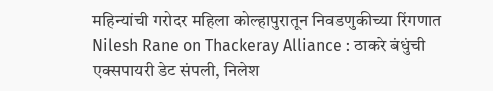महिन्यांची गरोदर महिला कोल्हापुरातून निवडणुकीच्या रिंगणात
Nilesh Rane on Thackeray Alliance : ठाकरे बंधुंची एक्सपायरी डेट संपली, निलेश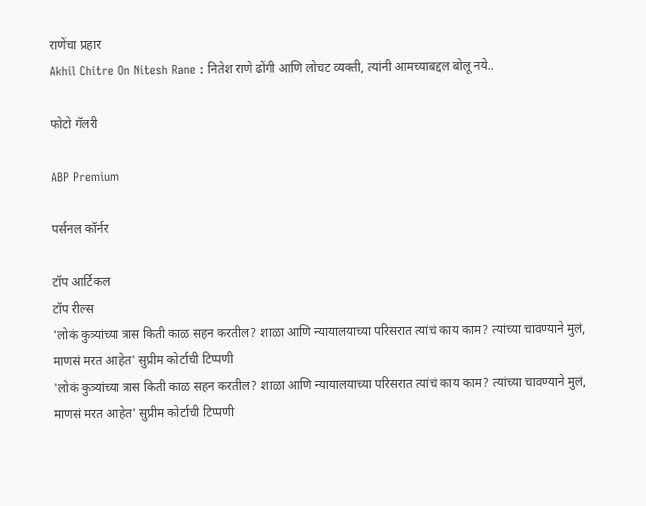राणेंचा प्रहार
Akhil Chitre On Nitesh Rane : नितेश राणे ढोंगी आणि लोचट व्यक्ती, त्यांनी आमच्याबद्दल बोलू नये..

फोटो गॅलरी

ABP Premium

पर्सनल कॉर्नर

टॉप आर्टिकल
टॉप रील्स
'लोकं कुत्र्यांच्या त्रास किती काळ सहन करतील? शाळा आणि न्यायालयाच्या परिसरात त्यांचं काय काम? त्यांच्या चावण्याने मुलं, माणसं मरत आहेत' सुप्रीम कोर्टाची टिप्पणी
'लोकं कुत्र्यांच्या त्रास किती काळ सहन करतील? शाळा आणि न्यायालयाच्या परिसरात त्यांचं काय काम? त्यांच्या चावण्याने मुलं, माणसं मरत आहेत' सुप्रीम कोर्टाची टिप्पणी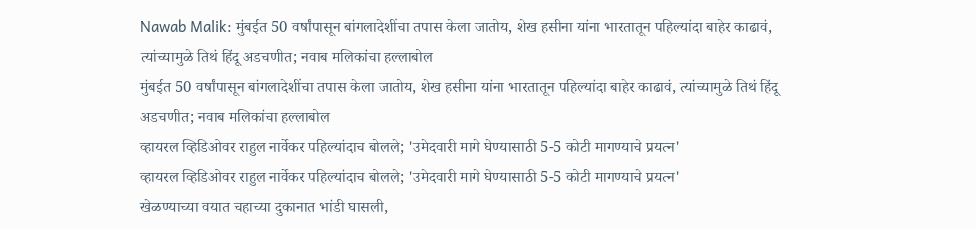Nawab Malik: मुंबईत 50 वर्षांपासून बांगलादेशींचा तपास केला जातोय, शेख हसीना यांना भारतातून पहिल्यांदा बाहेर काढावं, त्यांच्यामुळे तिथं हिंदू अडचणीत; नवाब मलिकांचा हल्लाबोल
मुंबईत 50 वर्षांपासून बांगलादेशींचा तपास केला जातोय, शेख हसीना यांना भारतातून पहिल्यांदा बाहेर काढावं, त्यांच्यामुळे तिथं हिंदू अडचणीत; नवाब मलिकांचा हल्लाबोल
व्हायरल व्हिडिओवर राहुल नार्वेकर पहिल्यांदाच बोलले; 'उमेदवारी मागे घेण्यासाठी 5-5 कोटी मागण्याचे प्रयत्न'
व्हायरल व्हिडिओवर राहुल नार्वेकर पहिल्यांदाच बोलले; 'उमेदवारी मागे घेण्यासाठी 5-5 कोटी मागण्याचे प्रयत्न'
खेळण्याच्या वयात चहाच्या दुकानात भांडी घासली,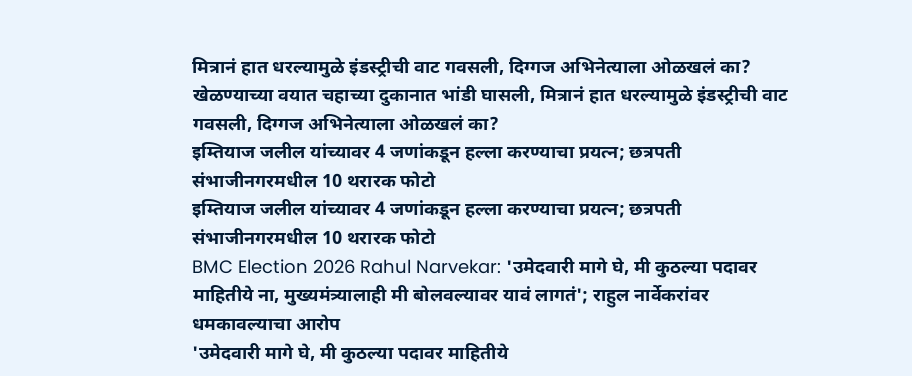मित्रानं हात धरल्यामुळे इंडस्ट्रीची वाट गवसली, दिग्गज अभिनेत्याला ओळखलं का?
खेळण्याच्या वयात चहाच्या दुकानात भांडी घासली, मित्रानं हात धरल्यामुळे इंडस्ट्रीची वाट गवसली, दिग्गज अभिनेत्याला ओळखलं का?
इम्तियाज जलील यांच्यावर 4 जणांकडून हल्ला करण्याचा प्रयत्न; छत्रपती संभाजीनगरमधील 10 थरारक फोटो
इम्तियाज जलील यांच्यावर 4 जणांकडून हल्ला करण्याचा प्रयत्न; छत्रपती संभाजीनगरमधील 10 थरारक फोटो
BMC Election 2026 Rahul Narvekar: 'उमेदवारी मागे घे, मी कुठल्या पदावर माहितीये ना, मुख्यमंत्र्यालाही मी बोलवल्यावर यावं लागतं'; राहुल नार्वेकरांवर धमकावल्याचा आरोप
'उमेदवारी मागे घे, मी कुठल्या पदावर माहितीये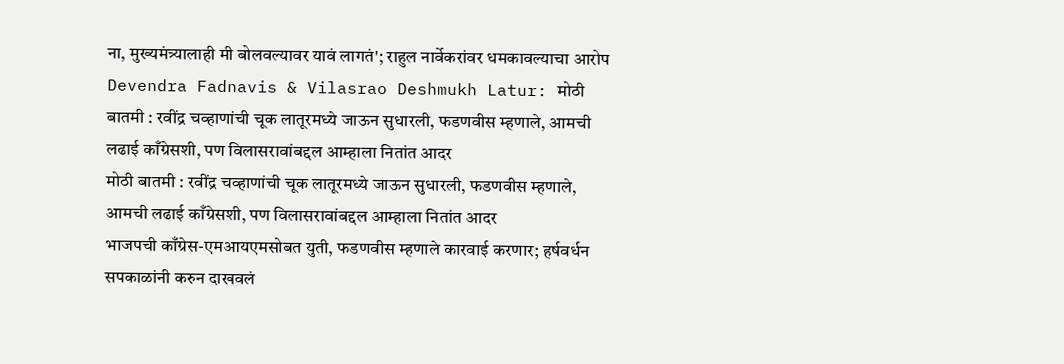ना, मुख्यमंत्र्यालाही मी बोलवल्यावर यावं लागतं'; राहुल नार्वेकरांवर धमकावल्याचा आरोप
Devendra Fadnavis & Vilasrao Deshmukh Latur: मोठी बातमी : रवींद्र चव्हाणांची चूक लातूरमध्ये जाऊन सुधारली, फडणवीस म्हणाले, आमची लढाई काँग्रेसशी, पण विलासरावांबद्दल आम्हाला नितांत आदर
मोठी बातमी : रवींद्र चव्हाणांची चूक लातूरमध्ये जाऊन सुधारली, फडणवीस म्हणाले, आमची लढाई काँग्रेसशी, पण विलासरावांबद्दल आम्हाला नितांत आदर
भाजपची काँग्रेस-एमआयएमसोबत युती, फडणवीस म्हणाले कारवाई करणार; हर्षवर्धन सपकाळांनी करुन दाखवलं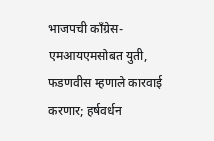भाजपची काँग्रेस-एमआयएमसोबत युती, फडणवीस म्हणाले कारवाई करणार; हर्षवर्धन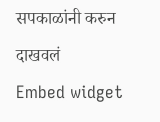सपकाळांनी करुन दाखवलं
Embed widget